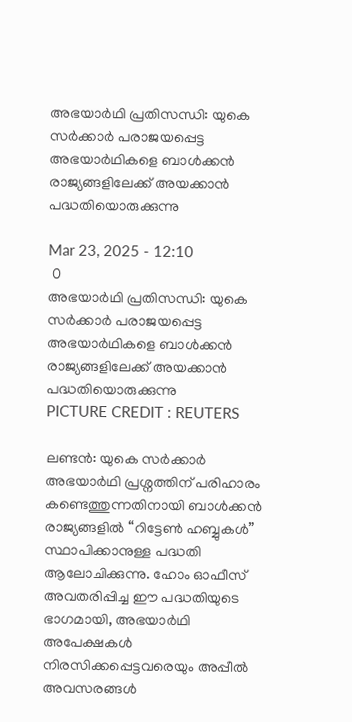അഭയാർഥി പ്രതിസന്ധി: യുകെ സർക്കാർ പരാജയപ്പെട്ട അഭയാർഥികളെ ബാൾക്കൻ രാജ്യങ്ങളിലേക്ക് അയക്കാൻ പദ്ധതിയൊരുക്കുന്നു

Mar 23, 2025 - 12:10
 0
അഭയാർഥി പ്രതിസന്ധി: യുകെ സർക്കാർ പരാജയപ്പെട്ട അഭയാർഥികളെ ബാൾക്കൻ രാജ്യങ്ങളിലേക്ക് അയക്കാൻ പദ്ധതിയൊരുക്കുന്നു
PICTURE CREDIT : REUTERS

ലണ്ടൻ: യുകെ സർക്കാർ അഭയാർഥി പ്രശ്നത്തിന് പരിഹാരം കണ്ടെത്തുന്നതിനായി ബാൾക്കൻ രാജ്യങ്ങളിൽ “റിട്ടേൺ ഹബ്ബുകൾ” സ്ഥാപിക്കാനുള്ള പദ്ധതി ആലോചിക്കുന്നു. ഹോം ഓഫീസ് അവതരിപ്പിച്ച ഈ പദ്ധതിയുടെ ഭാഗമായി, അഭയാർഥി അപേക്ഷകൾ നിരസിക്കപ്പെട്ടവരെയും അപ്പീൽ അവസരങ്ങൾ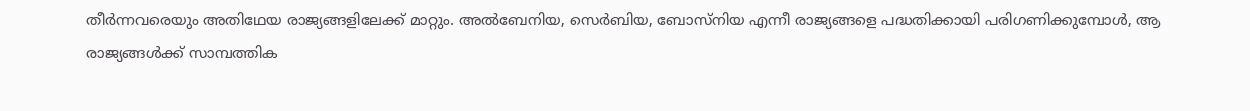തീർന്നവരെയും അതിഥേയ രാജ്യങ്ങളിലേക്ക് മാറ്റും. അൽബേനിയ, സെർബിയ, ബോസ്നിയ എന്നീ രാജ്യങ്ങളെ പദ്ധതിക്കായി പരിഗണിക്കുമ്പോൾ, ആ രാജ്യങ്ങൾക്ക് സാമ്പത്തിക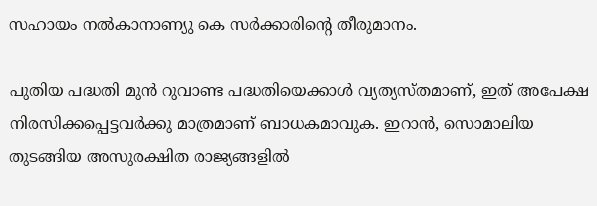സഹായം നൽകാനാണ്യു കെ സർക്കാരിന്റെ തീരുമാനം.

പുതിയ പദ്ധതി മുൻ റുവാണ്ട പദ്ധതിയെക്കാൾ വ്യത്യസ്തമാണ്, ഇത് അപേക്ഷ നിരസിക്കപ്പെട്ടവർക്കു മാത്രമാണ് ബാധകമാവുക. ഇറാൻ, സൊമാലിയ തുടങ്ങിയ അസുരക്ഷിത രാജ്യങ്ങളിൽ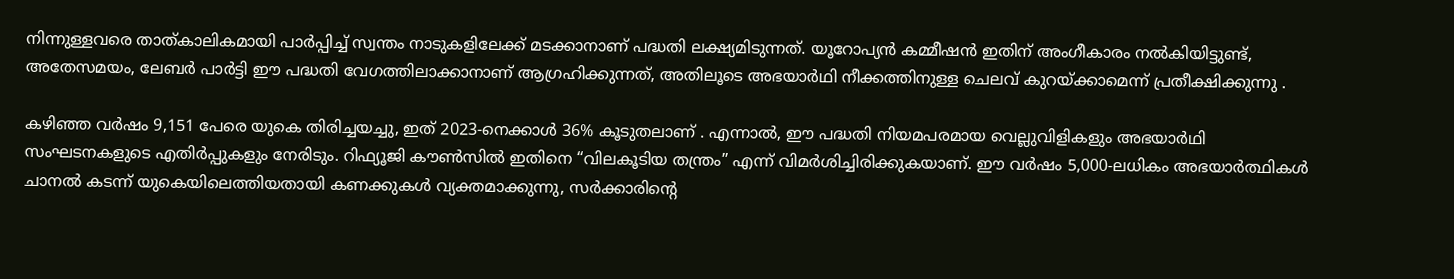നിന്നുള്ളവരെ താത്കാലികമായി പാർപ്പിച്ച് സ്വന്തം നാടുകളിലേക്ക് മടക്കാനാണ് പദ്ധതി ലക്ഷ്യമിടുന്നത്. യൂറോപ്യൻ കമ്മീഷൻ ഇതിന് അംഗീകാരം നൽകിയിട്ടുണ്ട്, അതേസമയം, ലേബർ പാർട്ടി ഈ പദ്ധതി വേഗത്തിലാക്കാനാണ് ആഗ്രഹിക്കുന്നത്, അതിലൂടെ അഭയാർഥി നീക്കത്തിനുള്ള ചെലവ് കുറയ്ക്കാമെന്ന് പ്രതീക്ഷിക്കുന്നു .

കഴിഞ്ഞ വർഷം 9,151 പേരെ യുകെ തിരിച്ചയച്ചു, ഇത് 2023-നെക്കാൾ 36% കൂടുതലാണ് . എന്നാൽ, ഈ പദ്ധതി നിയമപരമായ വെല്ലുവിളികളും അഭയാർഥി സംഘടനകളുടെ എതിർപ്പുകളും നേരിടും. റിഫ്യൂജി കൗൺസിൽ ഇതിനെ “വിലകൂടിയ തന്ത്രം” എന്ന് വിമർശിച്ചിരിക്കുകയാണ്. ഈ വർഷം 5,000-ലധികം അഭയാർത്ഥികൾ ചാനൽ കടന്ന് യുകെയിലെത്തിയതായി കണക്കുകൾ വ്യക്തമാക്കുന്നു, സർക്കാരിന്റെ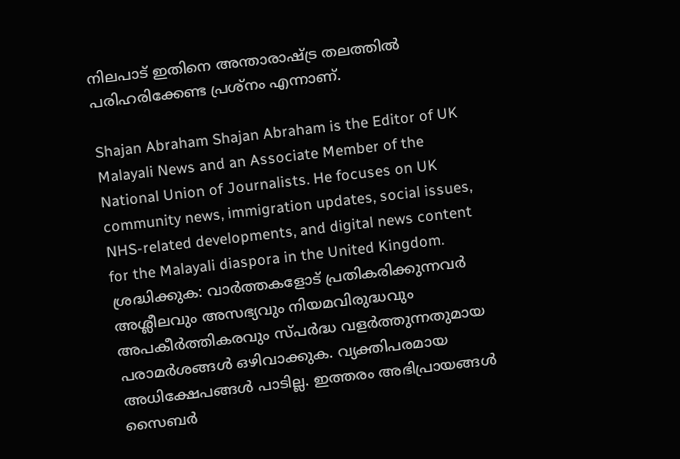നിലപാട് ഇതിനെ അന്താരാഷ്ട്ര തലത്തിൽ പരിഹരിക്കേണ്ട പ്രശ്‌നം എന്നാണ്.

Shajan Abraham Shajan Abraham is the Editor of UK Malayali News and an Associate Member of the National Union of Journalists. He focuses on UK community news, immigration updates, social issues, NHS-related developments, and digital news content for the Malayali diaspora in the United Kingdom.
ശ്രദ്ധിക്കുക: വാർത്തകളോട് പ്രതികരിക്കുന്നവർ അശ്ലീലവും അസഭ്യവും നിയമവിരുദ്ധവും അപകീർത്തികരവും സ്പർദ്ധ വളർത്തുന്നതുമായ പരാമർശങ്ങൾ ഒഴിവാക്കുക. വ്യക്തിപരമായ അധിക്ഷേപങ്ങൾ പാടില്ല. ഇത്തരം അഭിപ്രായങ്ങൾ സൈബർ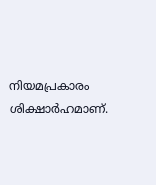നിയമപ്രകാരം ശിക്ഷാർഹമാണ്.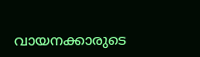വായനക്കാരുടെ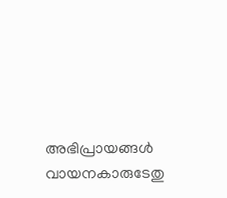അഭിപ്രായങ്ങൾ വായനകാരുടേതു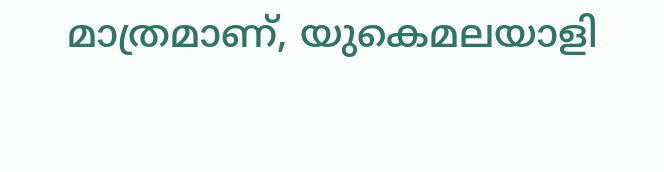മാത്രമാണ്, യുകെമലയാളി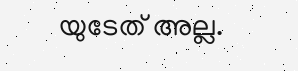യുടേത് അല്ല.